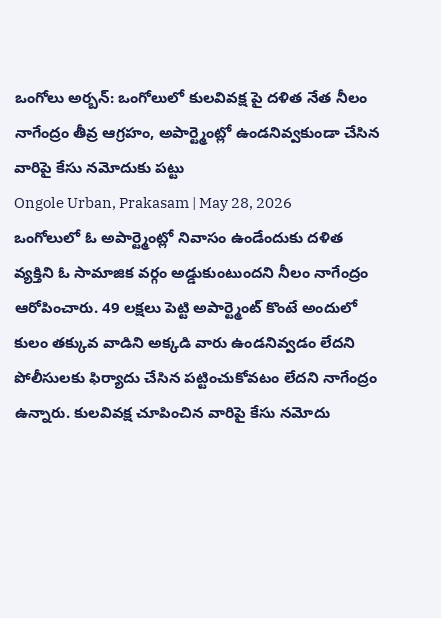ఒంగోలు అర్బన్: ఒంగోలులో కులవివక్ష పై దళిత నేత నీలం నాగేంద్రం తీవ్ర ఆగ్రహం, అపార్ట్మెంట్లో ఉండనివ్వకుండా చేసిన వారిపై కేసు నమోదుకు పట్టు
Ongole Urban, Prakasam | May 28, 2026
ఒంగోలులో ఓ అపార్ట్మెంట్లో నివాసం ఉండేందుకు దళిత వ్యక్తిని ఓ సామాజిక వర్గం అడ్డుకుంటుందని నీలం నాగేంద్రం ఆరోపించారు. 49 లక్షలు పెట్టి అపార్ట్మెంట్ కొంటే అందులో కులం తక్కువ వాడిని అక్కడి వారు ఉండనివ్వడం లేదని పోలీసులకు ఫిర్యాదు చేసిన పట్టించుకోవటం లేదని నాగేంద్రం ఉన్నారు. కులవివక్ష చూపించిన వారిపై కేసు నమోదు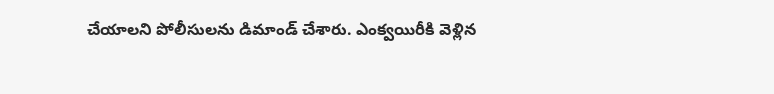చేయాలని పోలీసులను డిమాండ్ చేశారు. ఎంక్వయిరీకి వెళ్లిన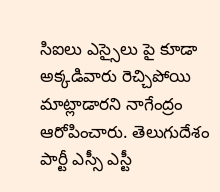సిఐలు ఎస్సైలు పై కూడా అక్కడివారు రెచ్చిపోయి మాట్లాడారని నాగేంద్రం ఆరోపించారు. తెలుగుదేశం పార్టీ ఎస్సీ ఎస్టీ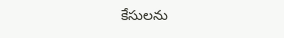కేసులను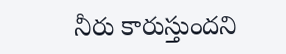నీరు కారుస్తుందని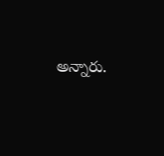అన్నారు.